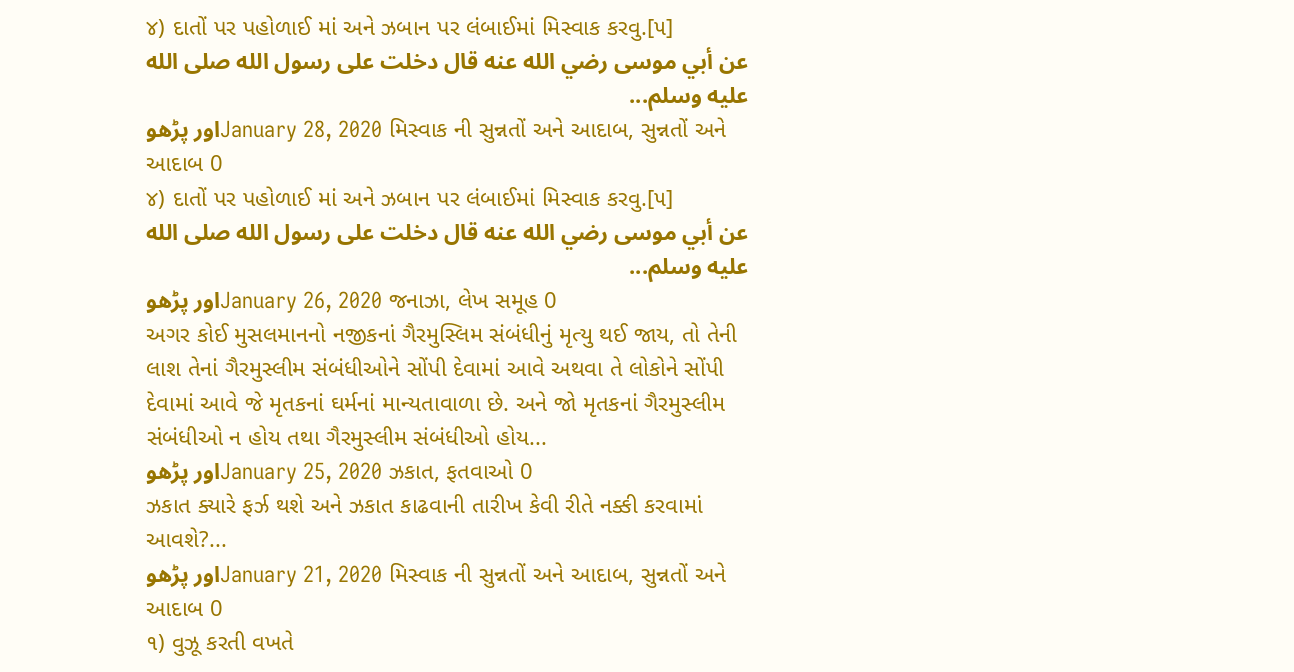૪) દાતોં પર પહોળાઈ માં અને ઝબાન પર લંબાઈમાં મિસ્વાક કરવુ.[૫]
عن أبي موسى رضي الله عنه قال دخلت على رسول الله صلى الله عليه وسلم...
اور پڑھوJanuary 28, 2020 મિસ્વાક ની સુન્નતોં અને આદાબ, સુન્નતોં અને આદાબ 0
૪) દાતોં પર પહોળાઈ માં અને ઝબાન પર લંબાઈમાં મિસ્વાક કરવુ.[૫]
عن أبي موسى رضي الله عنه قال دخلت على رسول الله صلى الله عليه وسلم...
اور پڑھوJanuary 26, 2020 જનાઝા, લેખ સમૂહ 0
અગર કોઈ મુસલમાનનો નજીકનાં ગૈરમુસ્લિમ સંબંધીનું મૃત્યુ થઈ જાય, તો તેની લાશ તેનાં ગૈરમુસ્લીમ સંબંધીઓને સોંપી દેવામાં આવે અથવા તે લોકોને સોંપી દેવામાં આવે જે મૃતકનાં ઘર્મનાં માન્યતાવાળા છે. અને જો મૃતકનાં ગૈરમુસ્લીમ સંબંધીઓ ન હોય તથા ગૈરમુસ્લીમ સંબંધીઓ હોય...
اور پڑھوJanuary 25, 2020 ઝકાત, ફતવાઓ 0
ઝકાત ક્યારે ફર્ઝ થશે અને ઝકાત કાઢવાની તારીખ કેવી રીતે નક્કી કરવામાં આવશે?...
اور پڑھوJanuary 21, 2020 મિસ્વાક ની સુન્નતોં અને આદાબ, સુન્નતોં અને આદાબ 0
૧) વુઝૂ કરતી વખતે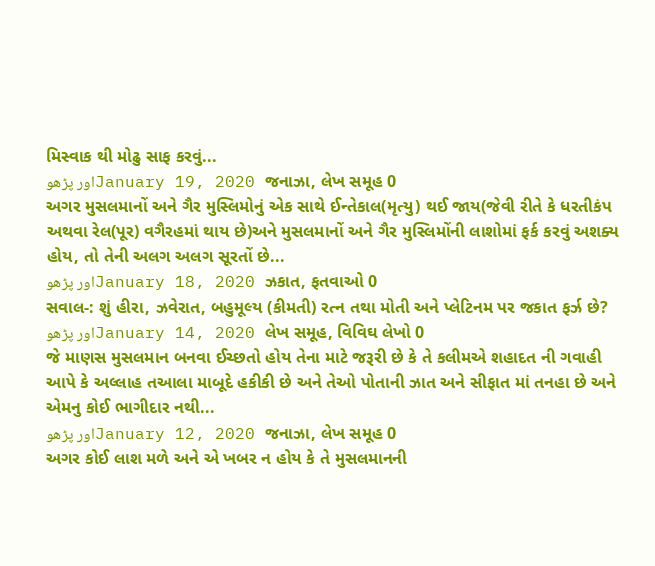મિસ્વાક થી મોઢુ સાફ કરવું...
اور پڑھوJanuary 19, 2020 જનાઝા, લેખ સમૂહ 0
અગર મુસલમાનોં અને ગૈર મુસ્લિમોનું એક સાથે ઈન્તેકાલ(મૃત્યુ) થઈ જાય(જેવી રીતે કે ધરતીકંપ અથવા રેલ(પૂર) વગૈરહમાં થાય છે)અને મુસલમાનોં અને ગૈર મુસ્લિમોંની લાશોમાં ફર્ક કરવું અશક્ય હોય, તો તેની અલગ અલગ સૂરતોં છે...
اور پڑھوJanuary 18, 2020 ઝકાત, ફતવાઓ 0
સવાલ-: શું હીરા, ઝવેરાત, બહુમૂલ્ય (કીમતી) રત્ન તથા મોતી અને પ્લેટિનમ પર જકાત ફર્ઝ છે?
اور پڑھوJanuary 14, 2020 લેખ સમૂહ, વિવિઘ લેખો 0
જે માણસ મુસલમાન બનવા ઈચ્છતો હોય તેના માટે જરૂરી છે કે તે કલીમએ શહાદત ની ગવાહી આપે કે અલ્લાહ તઆલા માબૂદે હકીકી છે અને તેઓ પોતાની ઝાત અને સીફાત માં તનહા છે અને એમનુ કોઈ ભાગીદાર નથી...
اور پڑھوJanuary 12, 2020 જનાઝા, લેખ સમૂહ 0
અગર કોઈ લાશ મળે અને એ ખબર ન હોય કે તે મુસલમાનની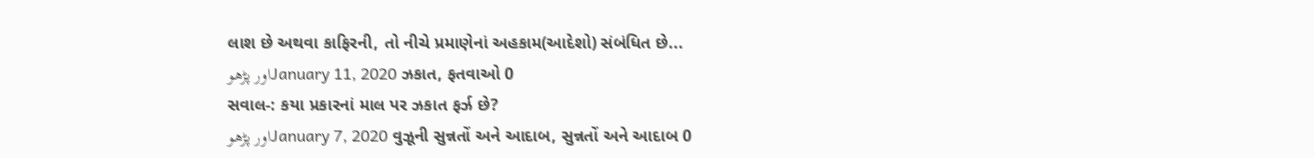લાશ છે અથવા કાફિરની, તો નીચે પ્રમાણેનાં અહકામ(આદેશો) સંબંધિત છે...
اور پڑھوJanuary 11, 2020 ઝકાત, ફતવાઓ 0
સવાલ-: કયા પ્રકારનાં માલ પર ઝકાત ફર્ઝ છે?
اور پڑھوJanuary 7, 2020 વુઝૂની સુન્નતોં અને આદાબ, સુન્નતોં અને આદાબ 0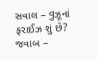સવાલ – વુઝૂનાં ફરાઈઝ શું છે? જવાબ –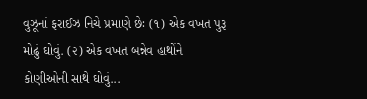વુઝૂનાં ફરાઈઝ નિચે પ્રમાણે છેઃ (૧) એક વખત પુરૂ મોઢું ઘોવું. (૨) એક વખત બન્નેવ હાથોંને કોણીઓની સાથે ઘોવું...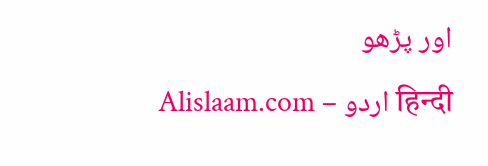اور پڑھو
Alislaam.com – اردو हिन्दी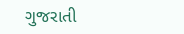ગુજરાતી